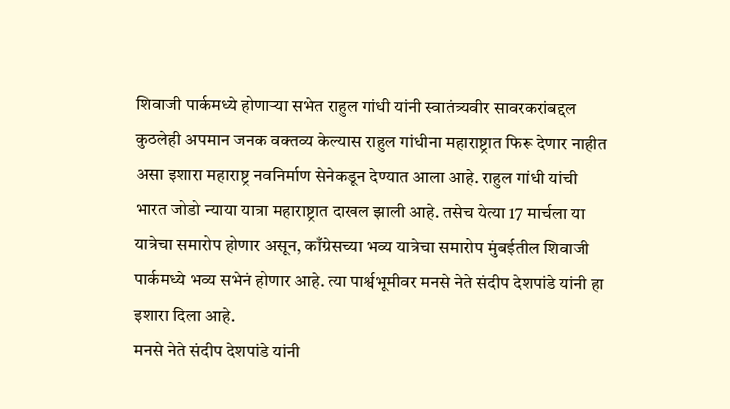शिवाजी पार्कमध्ये होणाऱ्या सभेत राहुल गांधी यांनी स्वातंत्र्यवीर सावरकरांबद्दल कुठलेही अपमान जनक वक्तव्य केल्यास राहुल गांधीना महाराष्ट्रात फिरू देणार नाहीत असा इशारा महाराष्ट्र नवनिर्माण सेनेकडून देण्यात आला आहे. राहुल गांधी यांची भारत जोडो न्याया यात्रा महाराष्ट्रात दाखल झाली आहे. तसेच येत्या 17 मार्चला या यात्रेचा समारोप होणार असून, काँग्रेसच्या भव्य यात्रेचा समारोप मुंबईतील शिवाजी पार्कमध्ये भव्य सभेनं होणार आहे. त्या पार्श्वभूमीवर मनसे नेते संदीप देशपांडे यांनी हा इशारा दिला आहे.
मनसे नेते संदीप देशपांडे यांनी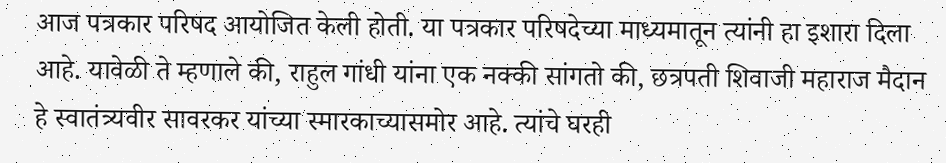आज पत्रकार परिषद आयोजित केली होती. या पत्रकार परिषदेच्या माध्यमातून त्यांनी हा इशारा दिला आहे. यावेळी ते म्हणाले की, राहुल गांधी यांना एक नक्की सांगतो की, छत्रपती शिवाजी महाराज मैदान हे स्वातंत्र्यवीर सावरकर यांच्या स्मारकाच्यासमोर आहे. त्यांचे घरही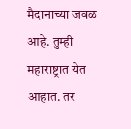मैदानाच्या जवळ आहे. तुम्ही महाराष्ट्रात येत आहात. तर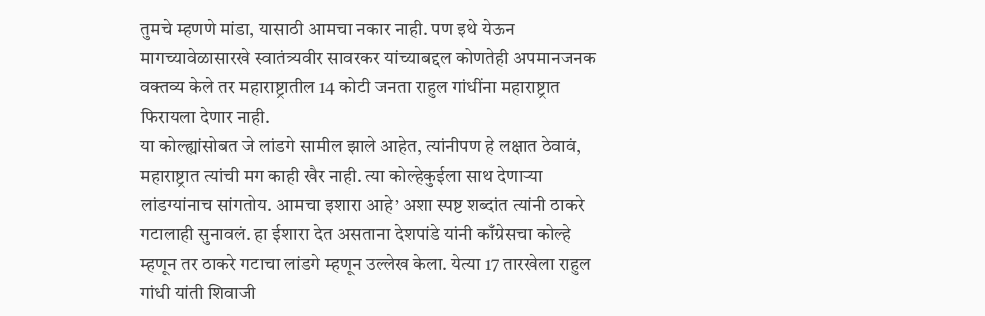तुमचे म्हणणे मांडा, यासाठी आमचा नकार नाही. पण इथे येऊन मागच्यावेळासारखे स्वातंत्र्यवीर सावरकर यांच्याबद्दल कोणतेही अपमानजनक वक्तव्य केले तर महाराष्ट्रातील 14 कोटी जनता राहुल गांधींना महाराष्ट्रात फिरायला देणार नाही.
या कोल्ह्यांसोबत जे लांडगे सामील झाले आहेत, त्यांनीपण हे लक्षात ठेवावं, महाराष्ट्रात त्यांची मग काही खैर नाही. त्या कोल्हेकुईला साथ देणाऱ्या लांडग्यांनाच सांगतोय. आमचा इशारा आहे’ अशा स्पष्ट शब्दांत त्यांनी ठाकरे गटालाही सुनावलं. हा ईशारा देत असताना देशपांडे यांनी काँग्रेसचा कोल्हे म्हणून तर ठाकरे गटाचा लांडगे म्हणून उल्लेख केला. येत्या 17 तारखेला राहुल गांधी यांती शिवाजी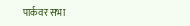पार्कवर सभा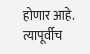होणार आहे. त्यापूर्वीच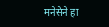मनेसेने हा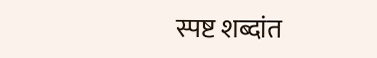स्पष्ट शब्दांत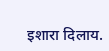इशारा दिलाय.